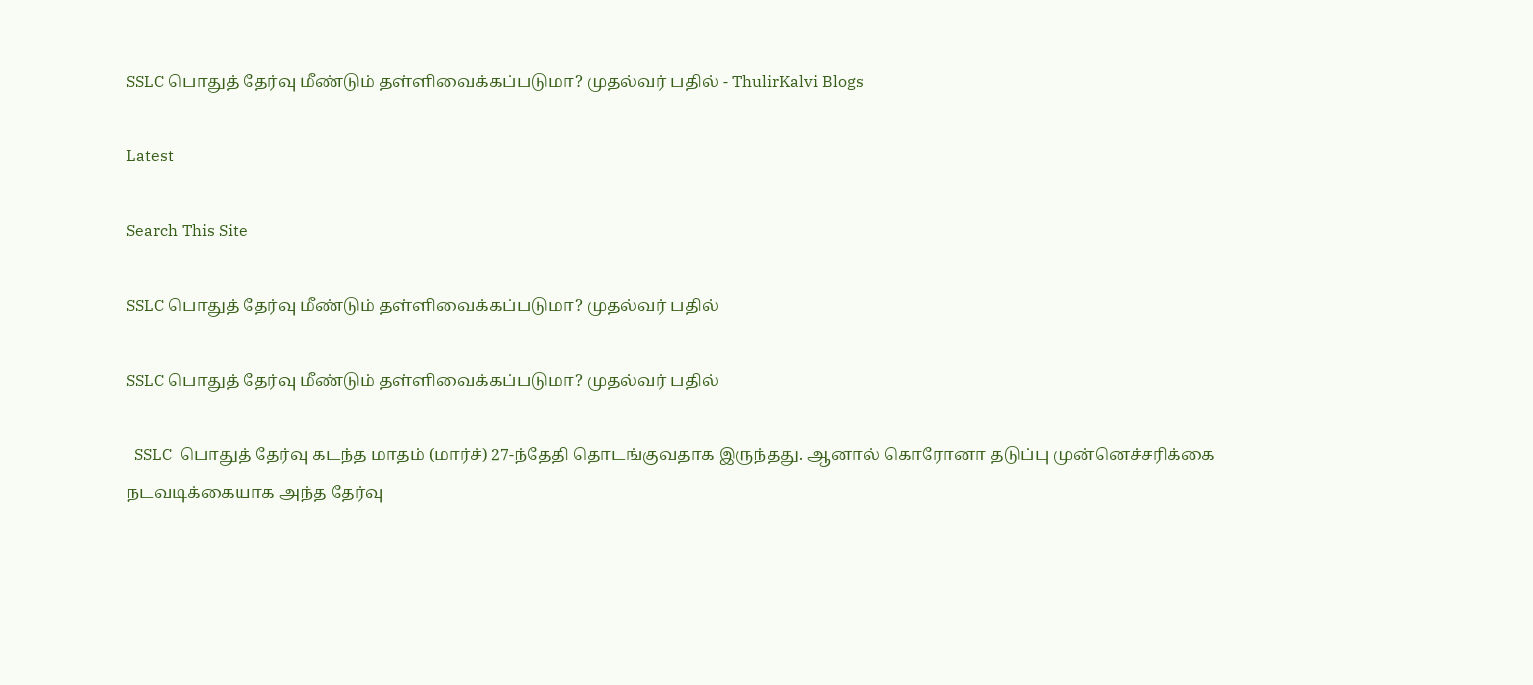SSLC பொதுத் தேர்வு மீண்டும் தள்ளிவைக்கப்படுமா? முதல்வர் பதில் - ThulirKalvi Blogs

Latest

Search This Site

SSLC பொதுத் தேர்வு மீண்டும் தள்ளிவைக்கப்படுமா? முதல்வர் பதில்

SSLC பொதுத் தேர்வு மீண்டும் தள்ளிவைக்கப்படுமா? முதல்வர் பதில்

  SSLC  பொதுத் தேர்வு கடந்த மாதம் (மார்ச்) 27-ந்தேதி தொடங்குவதாக இருந்தது. ஆனால் கொரோனா தடுப்பு முன்னெச்சரிக்கை நடவடிக்கையாக அந்த தேர்வு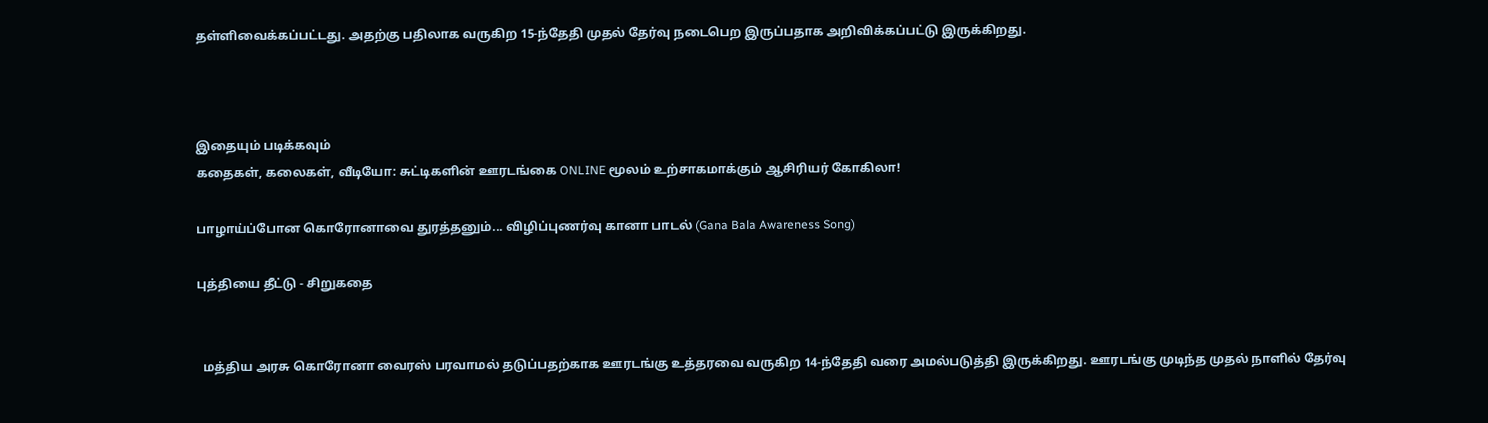தள்ளிவைக்கப்பட்டது. அதற்கு பதிலாக வருகிற 15-ந்தேதி முதல் தேர்வு நடைபெற இருப்பதாக அறிவிக்கப்பட்டு இருக்கிறது.



இதையும் படிக்கவும்
கதைகள், கலைகள், வீடியோ: சுட்டிகளின் ஊரடங்கை ONLINE மூலம் உற்சாகமாக்கும் ஆசிரியர் கோகிலா!

பாழாய்ப்போன கொரோனாவை துரத்தனும்... விழிப்புணர்வு கானா பாடல் (Gana Bala Awareness Song)

புத்தியை தீட்டு - சிறுகதை


  மத்திய அரசு கொரோனா வைரஸ் பரவாமல் தடுப்பதற்காக ஊரடங்கு உத்தரவை வருகிற 14-ந்தேதி வரை அமல்படுத்தி இருக்கிறது. ஊரடங்கு முடிந்த முதல் நாளில் தேர்வு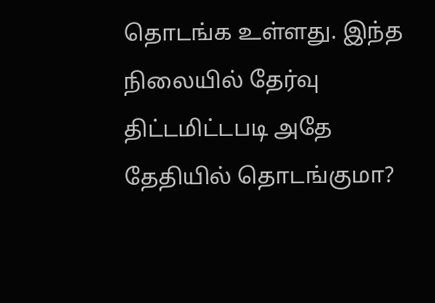தொடங்க உள்ளது. இந்த நிலையில் தேர்வு திட்டமிட்டபடி அதே தேதியில் தொடங்குமா?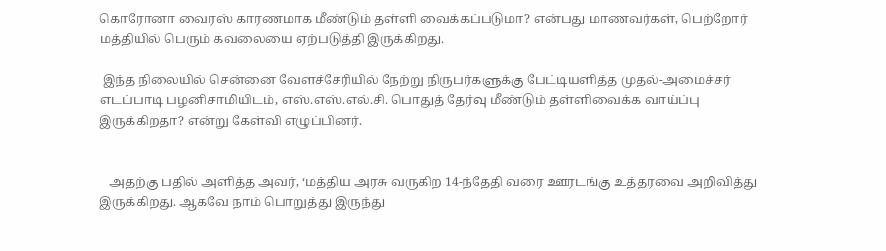கொரோனா வைரஸ் காரணமாக மீண்டும் தள்ளி வைக்கப்படுமா? என்பது மாணவர்கள், பெற்றோர் மத்தியில் பெரும் கவலையை ஏற்படுத்தி இருக்கிறது.

 இந்த நிலையில் சென்னை வேளச்சேரியில் நேற்று நிருபர்களுக்கு பேட்டியளித்த முதல்-அமைச்சர் எடப்பாடி பழனிசாமியிடம், எஸ்.எஸ்.எல்.சி. பொதுத் தேர்வு மீண்டும் தள்ளிவைக்க வாய்ப்பு இருக்கிறதா? என்று கேள்வி எழுப்பினர்.


   அதற்கு பதில் அளித்த அவர், ‘மத்திய அரசு வருகிற 14-ந்தேதி வரை ஊரடங்கு உத்தரவை அறிவித்து இருக்கிறது. ஆகவே நாம் பொறுத்து இருந்து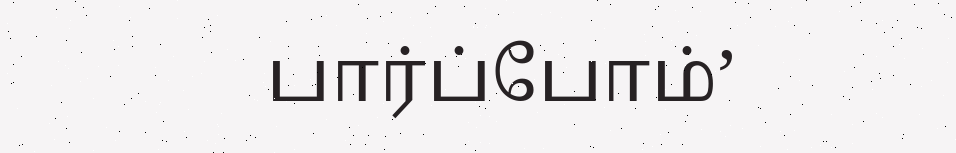பார்ப்போம்’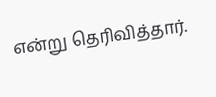என்று தெரிவித்தார்.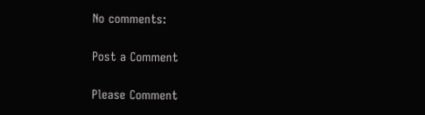No comments:

Post a Comment

Please Comment